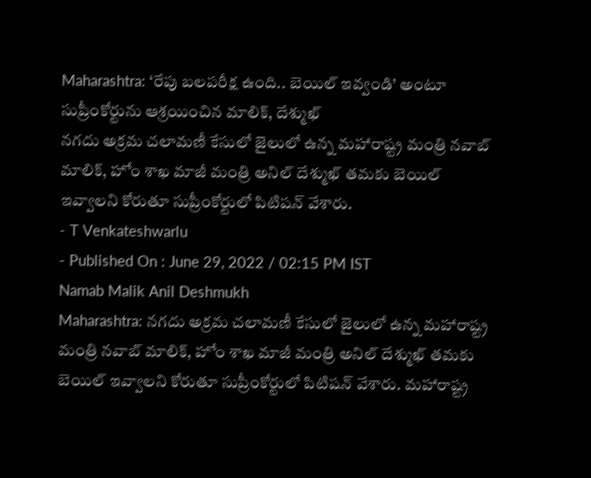Maharashtra: ‘రేపు బలపరీక్ష ఉంది.. బెయిల్ ఇవ్వండి’ అంటూ సుప్రీంకోర్టును ఆశ్రయించిన మాలిక్, దేశ్ముఖ్
నగదు అక్రమ చలామణీ కేసులో జైలులో ఉన్న మహారాష్ట్ర మంత్రి నవాబ్ మాలిక్, హోం శాఖ మాజీ మంత్రి అనిల్ దేశ్ముఖ్ తమకు బెయిల్ ఇవ్వాలని కోరుతూ సుప్రీంకోర్టులో పిటిషన్ వేశారు.
- T Venkateshwarlu
- Published On : June 29, 2022 / 02:15 PM IST
Namab Malik Anil Deshmukh
Maharashtra: నగదు అక్రమ చలామణీ కేసులో జైలులో ఉన్న మహారాష్ట్ర మంత్రి నవాబ్ మాలిక్, హోం శాఖ మాజీ మంత్రి అనిల్ దేశ్ముఖ్ తమకు బెయిల్ ఇవ్వాలని కోరుతూ సుప్రీంకోర్టులో పిటిషన్ వేశారు. మహారాష్ట్ర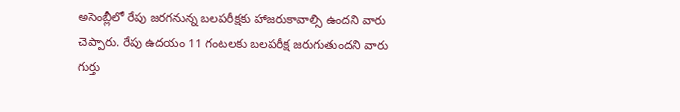అసెంబ్లీలో రేపు జరగనున్న బలపరీక్షకు హాజరుకావాల్సి ఉందని వారు చెప్పారు. రేపు ఉదయం 11 గంటలకు బలపరీక్ష జరుగుతుందని వారు గుర్తు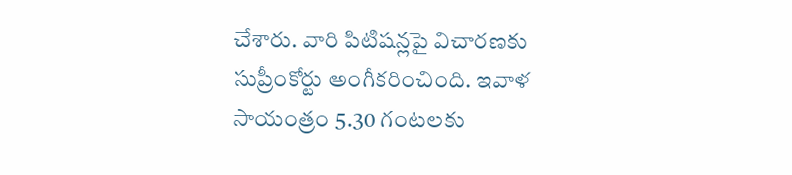చేశారు. వారి పిటిషన్లపై విచారణకు సుప్రీంకోర్టు అంగీకరించింది. ఇవాళ సాయంత్రం 5.30 గంటలకు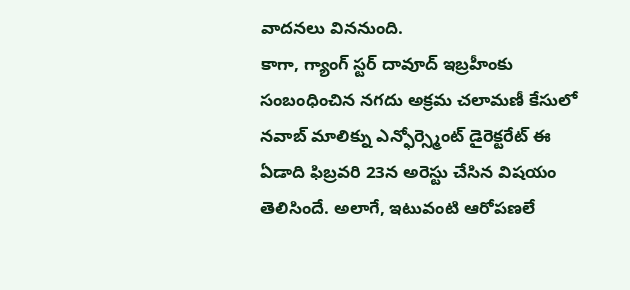వాదనలు విననుంది.
కాగా, గ్యాంగ్ స్టర్ దావూద్ ఇబ్రహీంకు సంబంధించిన నగదు అక్రమ చలామణీ కేసులో నవాబ్ మాలిక్ను ఎన్ఫోర్స్మెంట్ డైరెక్టరేట్ ఈ ఏడాది ఫిబ్రవరి 23న అరెస్టు చేసిన విషయం తెలిసిందే. అలాగే, ఇటువంటి ఆరోపణలే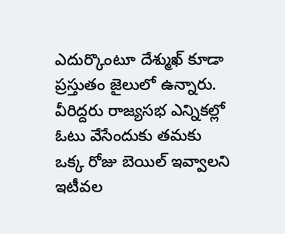ఎదుర్కొంటూ దేశ్ముఖ్ కూడా ప్రస్తుతం జైలులో ఉన్నారు. వీరిద్దరు రాజ్యసభ ఎన్నికల్లో ఓటు వేసేందుకు తమకు ఒక్క రోజు బెయిల్ ఇవ్వాలని ఇటీవల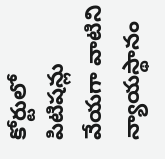కోర్టులో పిటిషన్లు వేయగా వాటిని న్యాయస్థానం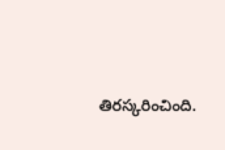తిరస్కరించింది.